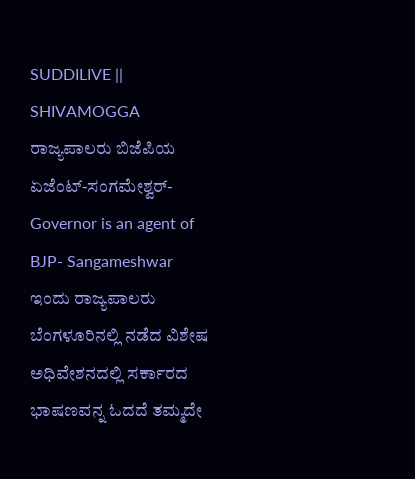SUDDILIVE || SHIVAMOGGA
ರಾಜ್ಯಪಾಲರು ಬಿಜೆಪಿಯ ಏಜೆಂಟ್-ಸಂಗಮೇಶ್ವರ್-Governor is an agent of BJP- Sangameshwar
ಇಂದು ರಾಜ್ಯಪಾಲರು ಬೆಂಗಳೂರಿನಲ್ಲಿ ನಡೆದ ವಿಶೇಷ ಅಧಿವೇಶನದಲ್ಲಿ ಸರ್ಕಾರದ ಭಾಷಣವನ್ನ ಓದದೆ ತಮ್ಮದೇ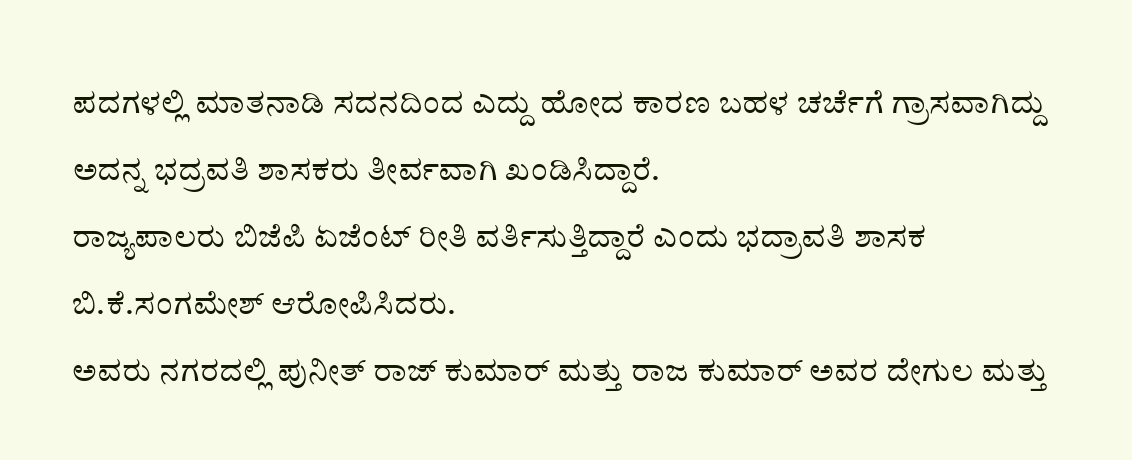ಪದಗಳಲ್ಲಿ ಮಾತನಾಡಿ ಸದನದಿಂದ ಎದ್ದು ಹೋದ ಕಾರಣ ಬಹಳ ಚರ್ಚೆಗೆ ಗ್ರಾಸವಾಗಿದ್ದು ಅದನ್ನ ಭದ್ರವತಿ ಶಾಸಕರು ತೀರ್ವವಾಗಿ ಖಂಡಿಸಿದ್ದಾರೆ.
ರಾಜ್ಯಪಾಲರು ಬಿಜೆಪಿ ಏಜೆಂಟ್ ರೀತಿ ವರ್ತಿಸುತ್ತಿದ್ದಾರೆ ಎಂದು ಭದ್ರಾವತಿ ಶಾಸಕ ಬಿ.ಕೆ.ಸಂಗಮೇಶ್ ಆರೋಪಿಸಿದರು.
ಅವರು ನಗರದಲ್ಲಿ ಪುನೀತ್ ರಾಜ್ ಕುಮಾರ್ ಮತ್ತು ರಾಜ ಕುಮಾರ್ ಅವರ ದೇಗುಲ ಮತ್ತು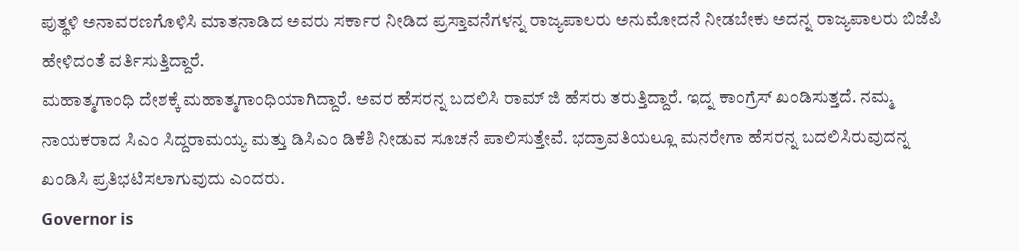ಪುತ್ಥಳಿ ಅನಾವರಣಗೊಳಿಸಿ ಮಾತನಾಡಿದ ಅವರು ಸರ್ಕಾರ ನೀಡಿದ ಪ್ರಸ್ತಾವನೆಗಳನ್ನ ರಾಜ್ಯಪಾಲರು ಅನುಮೋದನೆ ನೀಡಬೇಕು ಅದನ್ನ ರಾಜ್ಯಪಾಲರು ಬಿಜೆಪಿ ಹೇಳಿದಂತೆ ವರ್ತಿಸುತ್ತಿದ್ದಾರೆ.
ಮಹಾತ್ಮಗಾಂಧಿ ದೇಶಕ್ಕೆ ಮಹಾತ್ಮಗಾಂಧಿಯಾಗಿದ್ದಾರೆ. ಅವರ ಹೆಸರನ್ನ ಬದಲಿಸಿ ರಾಮ್ ಜಿ ಹೆಸರು ತರುತ್ತಿದ್ದಾರೆ. ಇದ್ನ ಕಾಂಗ್ರೆಸ್ ಖಂಡಿಸುತ್ತದೆ. ನಮ್ಮ ನಾಯಕರಾದ ಸಿಎಂ ಸಿದ್ದರಾಮಯ್ಯ ಮತ್ತು ಡಿಸಿಎಂ ಡಿಕೆಶಿ ನೀಡುವ ಸೂಚನೆ ಪಾಲಿಸುತ್ತೇವೆ. ಭದ್ರಾವತಿಯಲ್ಲೂ ಮನರೇಗಾ ಹೆಸರನ್ನ ಬದಲಿಸಿರುವುದನ್ನ ಖಂಡಿಸಿ ಪ್ರತಿಭಟಿಸಲಾಗುವುದು ಎಂದರು.
Governor is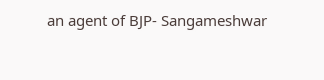an agent of BJP- Sangameshwar